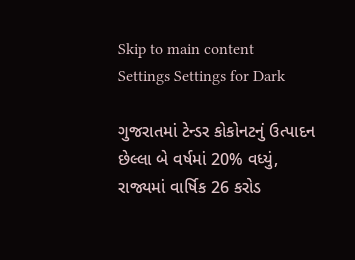Skip to main content
Settings Settings for Dark

ગુજરાતમાં ટેન્ડર કોકોનટનું ઉત્પાદન છેલ્લા બે વર્ષમાં 20% વધ્યું, રાજ્યમાં વાર્ષિક 26 કરોડ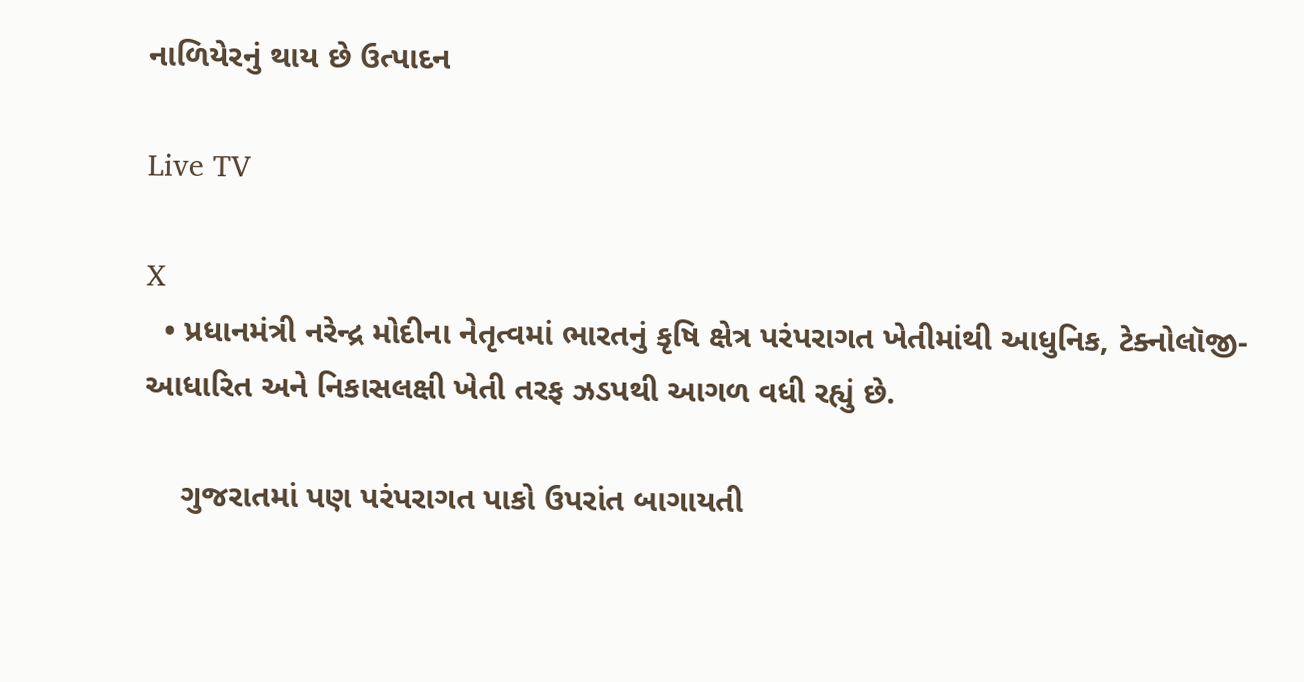નાળિયેરનું થાય છે ઉત્પાદન

Live TV

X
  • પ્રધાનમંત્રી નરેન્દ્ર મોદીના નેતૃત્વમાં ભારતનું કૃષિ ક્ષેત્ર પરંપરાગત ખેતીમાંથી આધુનિક, ટેક્નોલૉજી-આધારિત અને નિકાસલક્ષી ખેતી તરફ ઝડપથી આગળ વધી રહ્યું છે.

    ગુજરાતમાં પણ પરંપરાગત પાકો ઉપરાંત બાગાયતી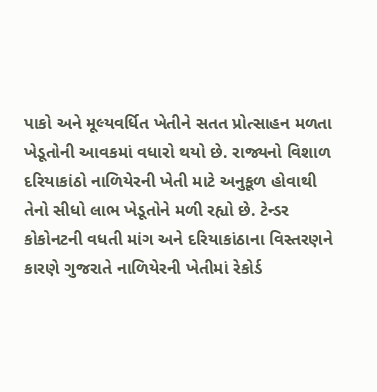પાકો અને મૂલ્યવર્ધિત ખેતીને સતત પ્રોત્સાહન મળતા ખેડૂતોની આવકમાં વધારો થયો છે. રાજ્યનો વિશાળ દરિયાકાંઠો નાળિયેરની ખેતી માટે અનુકૂળ હોવાથી તેનો સીધો લાભ ખેડૂતોને મળી રહ્યો છે. ટેન્ડર કોકોનટની વધતી માંગ અને દરિયાકાંઠાના વિસ્તરણને કારણે ગુજરાતે નાળિયેરની ખેતીમાં રેકોર્ડ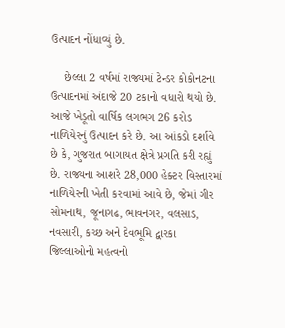ઉત્પાદન નોંધાવ્યું છે.

    છેલ્લા 2 વર્ષમાં રાજ્યમાં ટેન્ડર કોકોનટના ઉત્પાદનમાં અંદાજે 20 ટકાનો વધારો થયો છે. આજે ખેડૂતો વાર્ષિક લગભગ 26 કરોડ નાળિયેરનું ઉત્પાદન કરે છે. આ આંકડો દર્શાવે છે કે, ગુજરાત બાગાયત ક્ષેત્રે પ્રગતિ કરી રહ્યું છે. રાજ્યના આશરે 28,000 હેક્ટર વિસ્તારમાં નાળિયેરની ખેતી કરવામાં આવે છે, જેમાં ગીર સોમનાથ, જૂનાગઢ, ભાવનગર, વલસાડ, નવસારી, કચ્છ અને દેવભૂમિ દ્વારકા જિલ્લાઓનો મહત્વનો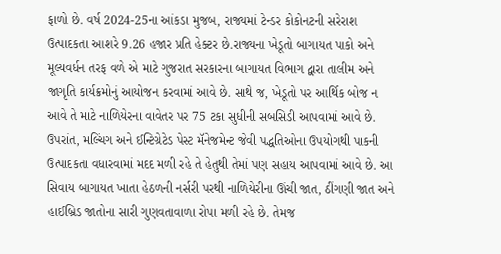ફાળો છે. વર્ષ 2024-25ના આંકડા મુજબ, રાજ્યમાં ટેન્ડર કોકોનટની સરેરાશ ઉત્પાદકતા આશરે 9.26 હજાર પ્રતિ હેક્ટર છે.રાજ્યના ખેડૂતો બાગાયત પાકો અને મૂલ્યવર્ધન તરફ વળે એ માટે ગુજરાત સરકારના બાગાયત વિભાગ દ્વારા તાલીમ અને જાગૃતિ કાર્યક્રમોનું આયોજન કરવામાં આવે છે. સાથે જ, ખેડૂતો પર આર્થિક બોજ ન આવે તે માટે નાળિયેરના વાવેતર પર 75 ટકા સુધીની સબસિડી આપવામાં આવે છે. ઉપરાંત, મલ્ચિંગ અને ઈન્ટિગ્રેટેડ પેસ્ટ મૅનેજમેન્ટ જેવી પદ્ધતિઓના ઉપયોગથી પાકની ઉત્પાદકતા વધારવામાં મદદ મળી રહે તે હેતુથી તેમાં પણ સહાય આપવામાં આવે છે. આ સિવાય બાગાયત ખાતા હેઠળની નર્સરી પરથી નાળિયેરીના ઊંચી જાત, ઠીંગણી જાત અને હાઈબ્રિડ જાતોના સારી ગુણવતાવાળા રોપા મળી રહે છે. તેમજ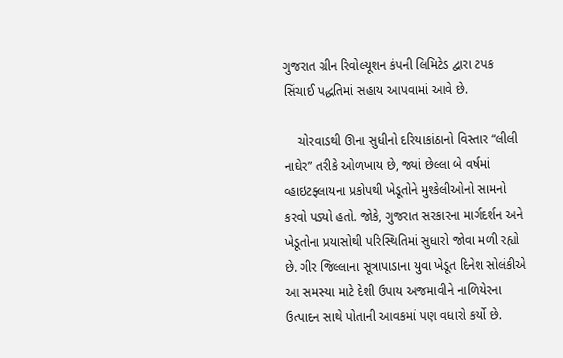ગુજરાત ગ્રીન રિવોલ્યૂશન કંપની લિમિટેડ દ્વારા ટપક સિંચાઈ પદ્ધતિમાં સહાય આપવામાં આવે છે.

    ચોરવાડથી ઊના સુધીનો દરિયાકાંઠાનો વિસ્તાર “લીલી નાઘેર” તરીકે ઓળખાય છે, જ્યાં છેલ્લા બે વર્ષમાં વ્હાઇટફ્લાયના પ્રકોપથી ખેડૂતોને મુશ્કેલીઓનો સામનો કરવો પડ્યો હતો. જોકે, ગુજરાત સરકારના માર્ગદર્શન અને ખેડૂતોના પ્રયાસોથી પરિસ્થિતિમાં સુધારો જોવા મળી રહ્યો છે. ગીર જિલ્લાના સૂત્રાપાડાના યુવા ખેડૂત દિનેશ સોલંકીએ આ સમસ્યા માટે દેશી ઉપાય અજમાવીને નાળિયેરના ઉત્પાદન સાથે પોતાની આવકમાં પણ વધારો કર્યો છે.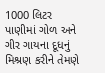1000 લિટર પાણીમાં ગોળ અને ગીર ગાયના દૂધનું મિશ્રણ કરીને તેમણે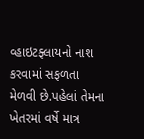વ્હાઇટફ્લાયનો નાશ કરવામાં સફળતા મેળવી છે.પહેલાં તેમના ખેતરમાં વર્ષે માત્ર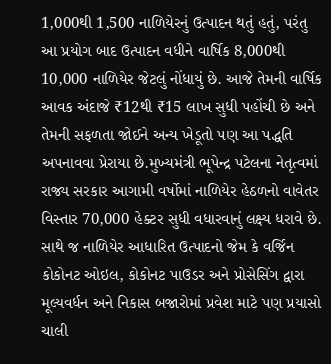1,000થી 1,500 નાળિયેરનું ઉત્પાદન થતું હતું, પરંતુ આ પ્રયોગ બાદ ઉત્પાદન વધીને વાર્ષિક 8,000થી 10,000 નાળિયેર જેટલું નોંધાયું છે. આજે તેમની વાર્ષિક આવક અંદાજે ₹12થી ₹15 લાખ સુધી પહોંચી છે અને તેમની સફળતા જોઈને અન્ય ખેડૂતો પણ આ પદ્ધતિ અપનાવવા પ્રેરાયા છે.મુખ્યમંત્રી ભૂપેન્દ્ર પટેલના નેતૃત્વમાં રાજ્ય સરકાર આગામી વર્ષોમાં નાળિયેર હેઠળનો વાવેતર વિસ્તાર 70,000 હેક્ટર સુધી વધારવાનું લક્ષ્ય ધરાવે છે. સાથે જ નાળિયેર આધારિત ઉત્પાદનો જેમ કે વર્જિન કોકોનટ ઓઇલ, કોકોનટ પાઉડર અને પ્રોસેસિંગ દ્વારા મૂલ્યવર્ધન અને નિકાસ બજારોમાં પ્રવેશ માટે પણ પ્રયાસો ચાલી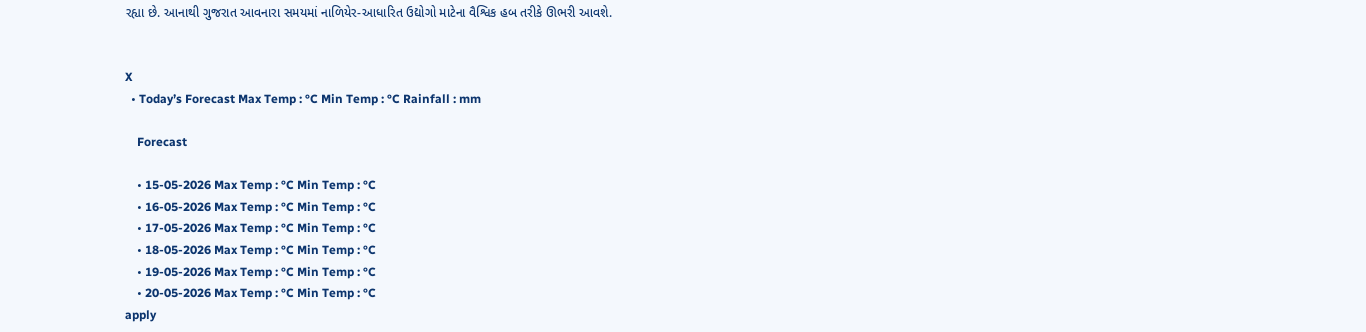રહ્યા છે. આનાથી ગુજરાત આવનારા સમયમાં નાળિયેર-આધારિત ઉદ્યોગો માટેના વૈશ્વિક હબ તરીકે ઊભરી આવશે.


X
  • Today’s Forecast Max Temp : °C Min Temp : °C Rainfall : mm

    Forecast

    • 15-05-2026 Max Temp : °C Min Temp : °C
    • 16-05-2026 Max Temp : °C Min Temp : °C
    • 17-05-2026 Max Temp : °C Min Temp : °C
    • 18-05-2026 Max Temp : °C Min Temp : °C
    • 19-05-2026 Max Temp : °C Min Temp : °C
    • 20-05-2026 Max Temp : °C Min Temp : °C
apply